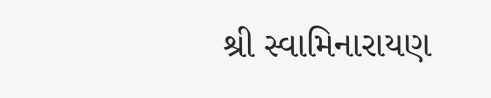શ્રી સ્વામિનારાયણ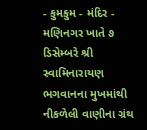- કુમકુમ - મંદિર - મણિનગર ખાતે ૭ ડિસેમ્બરે શ્રી સ્વામિનારાયણ ભગવાનના મુખમાંથી નીકળેલી વાણીના ગ્રંથ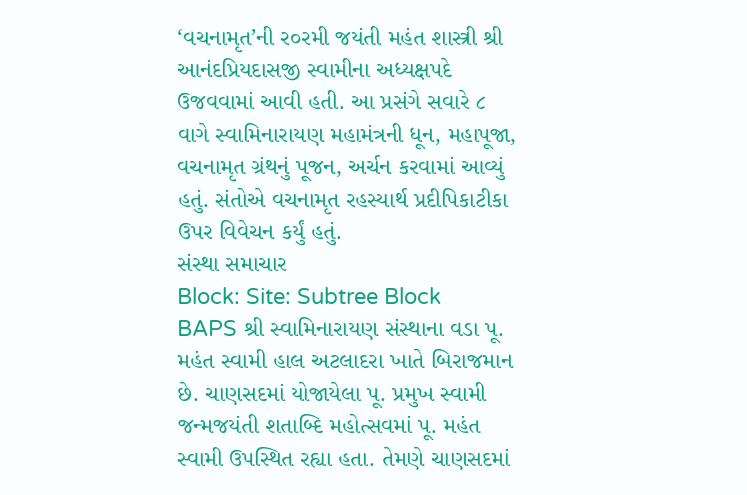‘વચનામૃત’ની ર૦રમી જયંતી મહંત શાસ્ત્રી શ્રી આનંદપ્રિયદાસજી સ્વામીના અધ્યક્ષપદે ઉજવવામાં આવી હતી. આ પ્રસંગે સવારે ૮ વાગે સ્વામિનારાયણ મહામંત્રની ધૂન, મહાપૂજા, વચનામૃત ગ્રંથનું પૂજન, અર્ચન કરવામાં આવ્યું હતું. સંતોએ વચનામૃત રહસ્યાર્થ પ્રદીપિકાટીકા ઉપર વિવેચન કર્યું હતું.
સંસ્થા સમાચાર
Block: Site: Subtree Block
BAPS શ્રી સ્વામિનારાયણ સંસ્થાના વડા પૂ. મહંત સ્વામી હાલ અટલાદરા ખાતે બિરાજમાન છે. ચાણસદમાં યોજાયેલા પૂ. પ્રમુખ સ્વામી જન્મજયંતી શતાબ્દિ મહોત્સવમાં પૂ. મહંત સ્વામી ઉપસ્થિત રહ્યા હતા. તેમણે ચાણસદમાં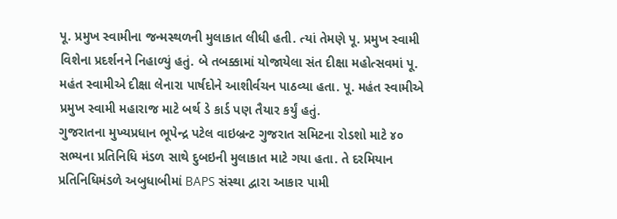પૂ. પ્રમુખ સ્વામીના જન્મસ્થળની મુલાકાત લીધી હતી. ત્યાં તેમણે પૂ. પ્રમુખ સ્વામી વિશેના પ્રદર્શનને નિહાળ્યું હતું. બે તબક્કામાં યોજાયેલા સંત દીક્ષા મહોત્સવમાં પૂ. મહંત સ્વામીએ દીક્ષા લેનારા પાર્ષદોને આશીર્વચન પાઠવ્યા હતા. પૂ. મહંત સ્વામીએ પ્રમુખ સ્વામી મહારાજ માટે બર્થ ડે કાર્ડ પણ તૈયાર કર્યું હતું.
ગુજરાતના મુખ્યપ્રધાન ભૂપેન્દ્ર પટેલ વાઇબ્રન્ટ ગુજરાત સમિટના રોડશો માટે ૪૦ સભ્યના પ્રતિનિધિ મંડળ સાથે દુબઇની મુલાકાત માટે ગયા હતા. તે દરમિયાન પ્રતિનિધિમંડળે અબુધાબીમાં BAPS સંસ્થા દ્વારા આકાર પામી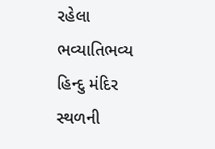રહેલા ભવ્યાતિભવ્ય હિન્દુ મંદિર સ્થળની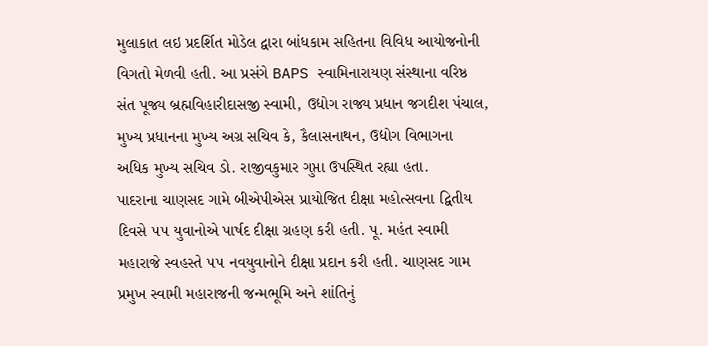મુલાકાત લઇ પ્રદર્શિત મોડેલ દ્વારા બાંધકામ સહિતના વિવિધ આયોજનોની વિગતો મેળવી હતી. આ પ્રસંગે BAPS સ્વામિનારાયણ સંસ્થાના વરિષ્ઠ સંત પૂજ્ય બ્રહ્મવિહારીદાસજી સ્વામી, ઉદ્યોગ રાજ્ય પ્રધાન જગદીશ પંચાલ, મુખ્ય પ્રધાનના મુખ્ય અગ્ર સચિવ કે, કૈલાસનાથન, ઉદ્યોગ વિભાગના અધિક મુખ્ય સચિવ ડો. રાજીવકુમાર ગુપ્તા ઉપસ્થિત રહ્યા હતા.
પાદરાના ચાણસદ ગામે બીએપીએસ પ્રાયોજિત દીક્ષા મહોત્સવના દ્વિતીય દિવસે ૫૫ યુવાનોએ પાર્ષદ દીક્ષા ગ્રહણ કરી હતી. પૂ. મહંત સ્વામી મહારાજે સ્વહસ્તે ૫૫ નવયુવાનોને દીક્ષા પ્રદાન કરી હતી. ચાણસદ ગામ પ્રમુખ સ્વામી મહારાજની જન્મભૂમિ અને શાંતિનું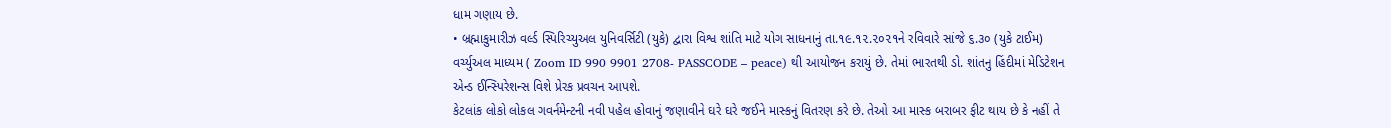ધામ ગણાય છે.
• બ્રહ્માકુમારીઝ વર્લ્ડ સ્પિરિચ્યુઅલ યુનિવર્સિટી (યુકે) દ્વારા વિશ્વ શાંતિ માટે યોગ સાધનાનું તા.૧૯.૧૨.૨૦૨૧ને રવિવારે સાંજે ૬.૩૦ (યુકે ટાઈમ) વર્ચ્યુઅલ માધ્યમ ( Zoom ID 990 9901 2708- PASSCODE – peace) થી આયોજન કરાયું છે. તેમાં ભારતથી ડો. શાંતનુ હિંદીમાં મેડિટેશન એન્ડ ઈન્સ્પિરેશન્સ વિશે પ્રેરક પ્રવચન આપશે.
કેટલાંક લોકો લોકલ ગવર્નમેન્ટની નવી પહેલ હોવાનું જણાવીને ઘરે ઘરે જઈને માસ્કનું વિતરણ કરે છે. તેઓ આ માસ્ક બરાબર ફીટ થાય છે કે નહીં તે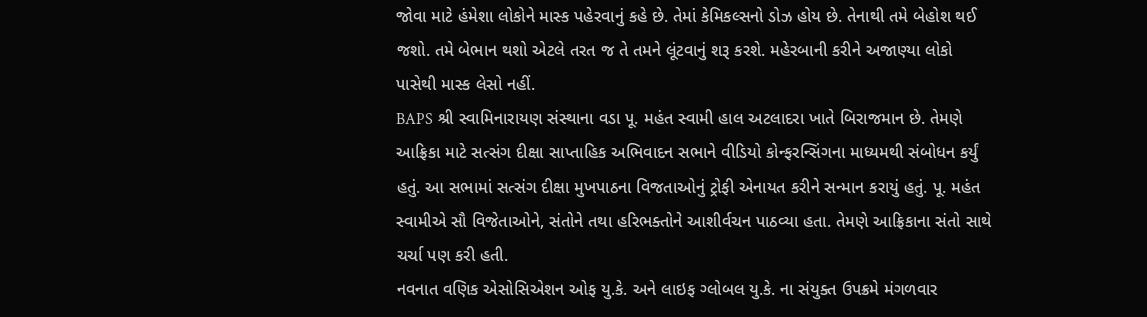જોવા માટે હંમેશા લોકોને માસ્ક પહેરવાનું કહે છે. તેમાં કેમિકલ્સનો ડોઝ હોય છે. તેનાથી તમે બેહોશ થઈ જશો. તમે બેભાન થશો એટલે તરત જ તે તમને લૂંટવાનું શરૂ કરશે. મહેરબાની કરીને અજાણ્યા લોકો પાસેથી માસ્ક લેસો નહીં.
BAPS શ્રી સ્વામિનારાયણ સંસ્થાના વડા પૂ. મહંત સ્વામી હાલ અટલાદરા ખાતે બિરાજમાન છે. તેમણે આફ્રિકા માટે સત્સંગ દીક્ષા સાપ્તાહિક અભિવાદન સભાને વીડિયો કોન્ફરન્સિંગના માધ્યમથી સંબોધન કર્યું હતું. આ સભામાં સત્સંગ દીક્ષા મુખપાઠના વિજતાઓનું ટ્રોફી એનાયત કરીને સન્માન કરાયું હતું. પૂ. મહંત સ્વામીએ સૌ વિજેતાઓને, સંતોને તથા હરિભક્તોને આશીર્વચન પાઠવ્યા હતા. તેમણે આફ્રિકાના સંતો સાથે ચર્ચા પણ કરી હતી.
નવનાત વણિક એસોસિએશન ઓફ યુ.કે. અને લાઇફ ગ્લોબલ યુ.કે. ના સંયુક્ત ઉપક્રમે મંગળવાર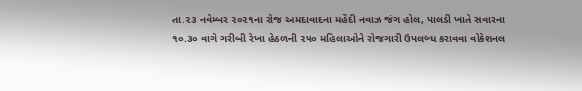તા.૨૩ નવેમ્બર ૨૦૨૧ના રોજ અમદાવાદના મહેંદી નવાઝ જંગ હોલ, પાલડી ખાતે સવારના ૧૦.૩૦ વાગે ગરીબી રેખા હેઠળની ૨૫૦ મહિલાઓને રોજગારી ઉપલબ્ધ કરાવવા વોકેશનલ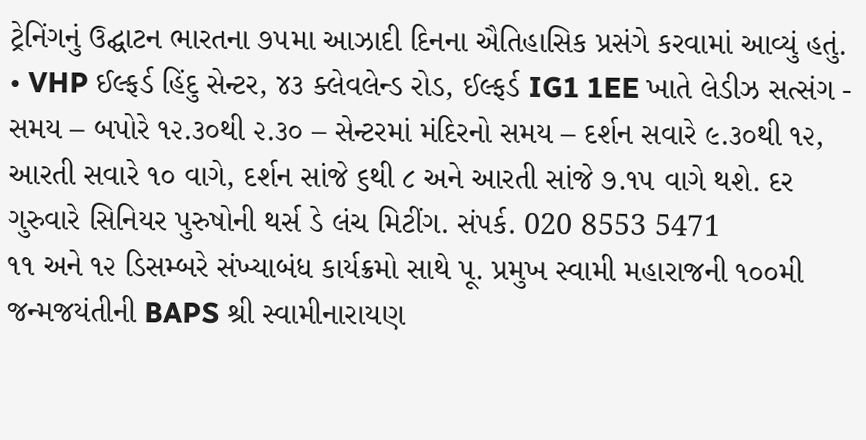ટ્રેનિંગનું ઉદ્ઘાટન ભારતના ૭૫મા આઝાદી દિનના ઐતિહાસિક પ્રસંગે કરવામાં આવ્યું હતું.
• VHP ઈલ્ફર્ડ હિંદુ સેન્ટર, ૪૩ ક્લેવલેન્ડ રોડ, ઈલ્ફર્ડ IG1 1EE ખાતે લેડીઝ સત્સંગ - સમય – બપોરે ૧૨.૩૦થી ૨.૩૦ – સેન્ટરમાં મંદિરનો સમય – દર્શન સવારે ૯.૩૦થી ૧૨, આરતી સવારે ૧૦ વાગે, દર્શન સાંજે ૬થી ૮ અને આરતી સાંજે ૭.૧૫ વાગે થશે. દર ગુરુવારે સિનિયર પુરુષોની થર્સ ડે લંચ મિટીંગ. સંપર્ક. 020 8553 5471
૧૧ અને ૧૨ ડિસમ્બરે સંખ્યાબંધ કાર્યક્રમો સાથે પૂ. પ્રમુખ સ્વામી મહારાજની ૧૦૦મી જન્મજયંતીની BAPS શ્રી સ્વામીનારાયણ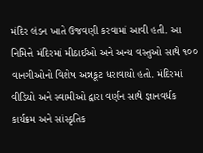મંદિર લંડન ખાતે ઉજવણી કરવામાં આવી હતી. આ નિમિત્તે મંદિરમાં મીઠાઈઓ અને અન્ય વસ્તુઓ સાથે ૧૦૦ વાનગીઓનો વિશેષ અન્નકૂટ ધરાવાયો હતો. મંદિરમાં વીડિયો અને સ્વામીઓ દ્વારા વર્ણન સાથે જ્ઞાનવર્ધક કાર્યક્રમ અને સાંસ્કૃતિક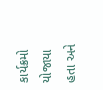કાર્યક્રમો યોજાયા હતા અને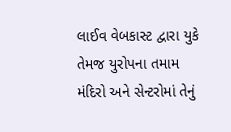લાઈવ વેબકાસ્ટ દ્વારા યુકે તેમજ યુરોપના તમામ મંદિરો અને સેન્ટરોમાં તેનું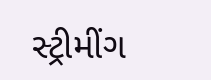સ્ટ્રીમીંગ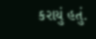કરાયું હતું.